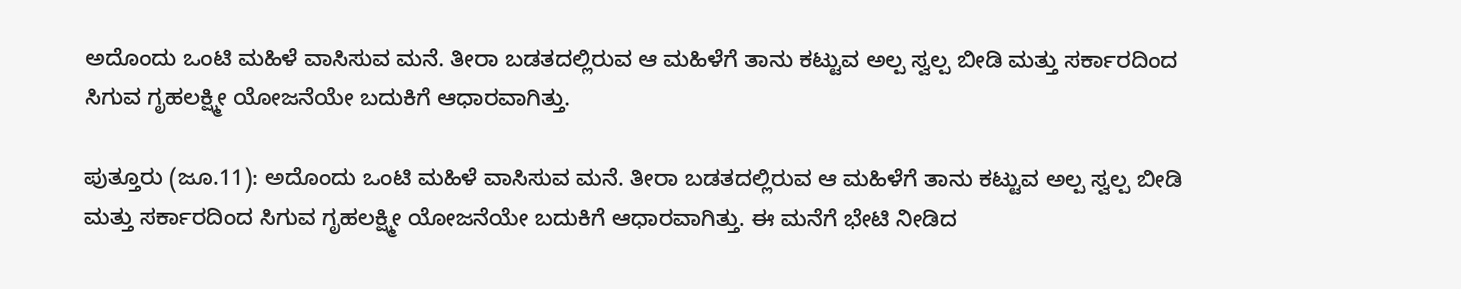ಅದೊಂದು ಒಂಟಿ ಮಹಿಳೆ ವಾಸಿಸುವ ಮನೆ. ತೀರಾ ಬಡತದಲ್ಲಿರುವ ಆ ಮಹಿಳೆಗೆ ತಾನು ಕಟ್ಟುವ ಅಲ್ಪ ಸ್ವಲ್ಪ ಬೀಡಿ ಮತ್ತು ಸರ್ಕಾರದಿಂದ ಸಿಗುವ ಗೃಹಲಕ್ಷ್ಮೀ ಯೋಜನೆಯೇ ಬದುಕಿಗೆ ಆಧಾರವಾಗಿತ್ತು.

ಪುತ್ತೂರು (ಜೂ.11): ಅದೊಂದು ಒಂಟಿ ಮಹಿಳೆ ವಾಸಿಸುವ ಮನೆ. ತೀರಾ ಬಡತದಲ್ಲಿರುವ ಆ ಮಹಿಳೆಗೆ ತಾನು ಕಟ್ಟುವ ಅಲ್ಪ ಸ್ವಲ್ಪ ಬೀಡಿ ಮತ್ತು ಸರ್ಕಾರದಿಂದ ಸಿಗುವ ಗೃಹಲಕ್ಷ್ಮೀ ಯೋಜನೆಯೇ ಬದುಕಿಗೆ ಆಧಾರವಾಗಿತ್ತು. ಈ ಮನೆಗೆ ಭೇಟಿ ನೀಡಿದ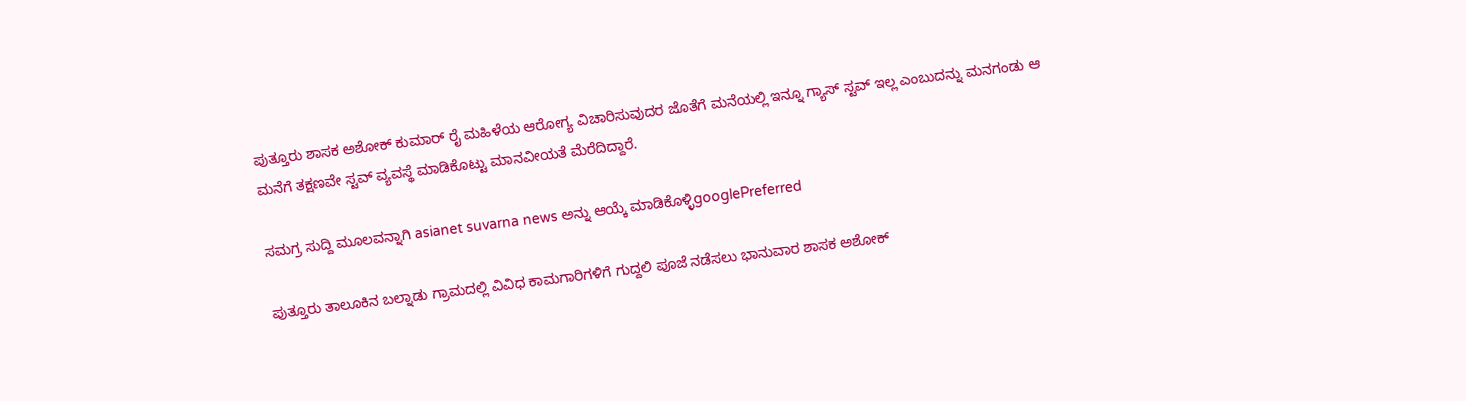ಪುತ್ತೂರು ಶಾಸಕ ಅಶೋಕ್ ಕುಮಾರ್ ರೈ ಮಹಿಳೆಯ ಆರೋಗ್ಯ ವಿಚಾರಿಸುವುದರ ಜೊತೆಗೆ ಮನೆಯಲ್ಲಿ ಇನ್ನೂ ಗ್ಯಾಸ್ ಸ್ಟವ್ ಇಲ್ಲ ಎಂಬುದನ್ನು ಮನಗಂಡು ಆ ಮನೆಗೆ ತಕ್ಷಣವೇ ಸ್ಟವ್ ವ್ಯವಸ್ಥೆ ಮಾಡಿಕೊಟ್ಟು ಮಾನವೀಯತೆ ಮೆರೆದಿದ್ದಾರೆ.

ಸಮಗ್ರ ಸುದ್ದಿ ಮೂಲವನ್ನಾಗಿ asianet suvarna news ಅನ್ನು ಆಯ್ಕೆ ಮಾಡಿಕೊಳ್ಳಿgooglePreferred

ಪುತ್ತೂರು ತಾಲೂಕಿನ ಬಲ್ನಾಡು ಗ್ರಾಮದಲ್ಲಿ ವಿವಿಧ ಕಾಮಗಾರಿಗಳಿಗೆ ಗುದ್ದಲಿ ಪೂಜೆ ನಡೆಸಲು ಭಾನುವಾರ ಶಾಸಕ ಅಶೋಕ್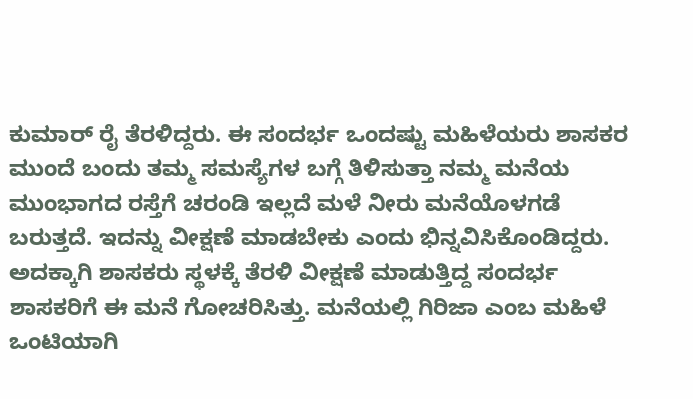ಕುಮಾರ್ ರೈ ತೆರಳಿದ್ದರು. ಈ ಸಂದರ್ಭ ಒಂದಷ್ಟು ಮಹಿಳೆಯರು ಶಾಸಕರ ಮುಂದೆ ಬಂದು ತಮ್ಮ ಸಮಸ್ಯೆಗಳ ಬಗ್ಗೆ ತಿಳಿಸುತ್ತಾ ನಮ್ಮ ಮನೆಯ ಮುಂಭಾಗದ ರಸ್ತೆಗೆ ಚರಂಡಿ ಇಲ್ಲದೆ ಮಳೆ ನೀರು ಮನೆಯೊಳಗಡೆ ಬರುತ್ತದೆ. ಇದನ್ನು ವೀಕ್ಷಣೆ ಮಾಡಬೇಕು ಎಂದು ಭಿನ್ನವಿಸಿಕೊಂಡಿದ್ದರು. ಅದಕ್ಕಾಗಿ ಶಾಸಕರು ಸ್ಥಳಕ್ಕೆ ತೆರಳಿ ವೀಕ್ಷಣೆ ಮಾಡುತ್ತಿದ್ದ ಸಂದರ್ಭ ಶಾಸಕರಿಗೆ ಈ ಮನೆ ಗೋಚರಿಸಿತ್ತು. ಮನೆಯಲ್ಲಿ ಗಿರಿಜಾ ಎಂಬ ಮಹಿಳೆ ಒಂಟಿಯಾಗಿ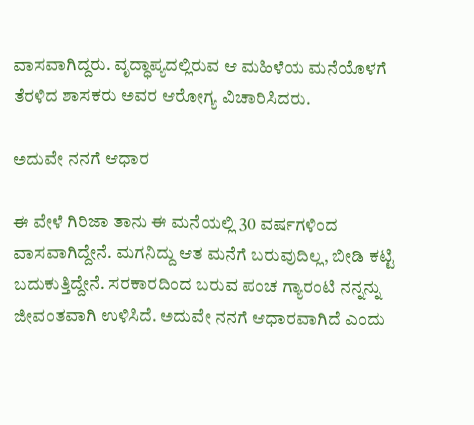ವಾಸವಾಗಿದ್ದರು. ವೃದ್ಧಾಪ್ಯದಲ್ಲಿರುವ ಆ ಮಹಿಳೆಯ ಮನೆಯೊಳಗೆ ತೆರಳಿದ ಶಾಸಕರು ಅವರ ಆರೋಗ್ಯ ವಿಚಾರಿಸಿದರು.

ಅದುವೇ ನನಗೆ ಆಧಾರ

ಈ ವೇಳೆ ಗಿರಿಜಾ ತಾನು ಈ ಮನೆಯಲ್ಲಿ 30 ವರ್ಷಗಳಿಂದ ವಾಸವಾಗಿದ್ದೇನೆ. ಮಗನಿದ್ದು ಆತ ಮನೆಗೆ ಬರುವುದಿಲ್ಲ, ಬೀಡಿ ಕಟ್ಟಿ ಬದುಕುತ್ತಿದ್ದೇನೆ. ಸರಕಾರದಿಂದ ಬರುವ ಪಂಚ ಗ್ಯಾರಂಟಿ ನನ್ನನ್ನು ಜೀವಂತವಾಗಿ ಉಳಿಸಿದೆ. ಅದುವೇ ನನಗೆ ಆಧಾರವಾಗಿದೆ ಎಂದು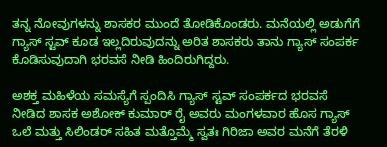ತನ್ನ ನೋವುಗಳನ್ನು ಶಾಸಕರ ಮುಂದೆ ತೋಡಿಕೊಂಡರು. ಮನೆಯಲ್ಲಿ ಅಡುಗೆಗೆ ಗ್ಯಾಸ್ ಸ್ಟವ್ ಕೂಡ ಇಲ್ಲದಿರುವುದನ್ನು ಅರಿತ ಶಾಸಕರು ತಾನು ಗ್ಯಾಸ್ ಸಂಪರ್ಕ ಕೊಡಿಸುವುದಾಗಿ ಭರವಸೆ ನೀಡಿ ಹಿಂದಿರುಗಿದ್ದರು.

ಅಶಕ್ತ ಮಹಿಳೆಯ ಸಮಸ್ಯೆಗೆ ಸ್ಪಂದಿಸಿ ಗ್ಯಾಸ್ ಸ್ಟವ್ ಸಂಪರ್ಕದ ಭರವಸೆ ನೀಡಿದ ಶಾಸಕ ಅಶೋಕ್ ಕುಮಾರ್ ರೈ ಅವರು ಮಂಗಳವಾರ ಹೊಸ ಗ್ಯಾಸ್ ಒಲೆ ಮತ್ತು ಸಿಲಿಂಡರ್ ಸಹಿತ ಮತ್ತೊಮ್ಮೆ ಸ್ವತಃ ಗಿರಿಜಾ ಅವರ ಮನೆಗೆ ತೆರಳಿ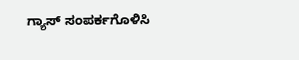ಗ್ಯಾಸ್ ಸಂಪರ್ಕಗೊಳಿಸಿ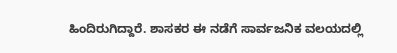ಹಿಂದಿರುಗಿದ್ದಾರೆ. ಶಾಸಕರ ಈ ನಡೆಗೆ ಸಾರ್ವಜನಿಕ ವಲಯದಲ್ಲಿ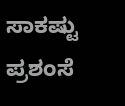ಸಾಕಷ್ಟು ಪ್ರಶಂಸೆ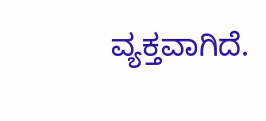ವ್ಯಕ್ತವಾಗಿದೆ.